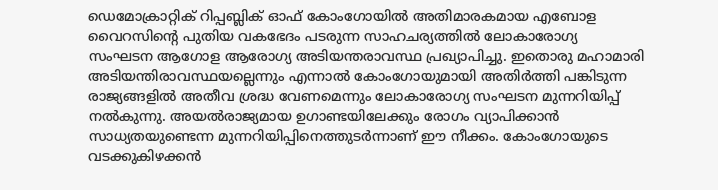ഡെമോക്രാറ്റിക് റിപ്പബ്ലിക് ഓഫ് കോംഗോയിൽ അതിമാരകമായ എബോള വൈറസിന്റെ പുതിയ വകഭേദം പടരുന്ന സാഹചര്യത്തിൽ ലോകാരോഗ്യ സംഘടന ആഗോള ആരോഗ്യ അടിയന്തരാവസ്ഥ പ്രഖ്യാപിച്ചു. ഇതൊരു മഹാമാരി അടിയന്തിരാവസ്ഥയല്ലെന്നും എന്നാൽ കോംഗോയുമായി അതിർത്തി പങ്കിടുന്ന രാജ്യങ്ങളിൽ അതീവ ശ്രദ്ധ വേണമെന്നും ലോകാരോഗ്യ സംഘടന മുന്നറിയിപ്പ് നൽകുന്നു. അയൽരാജ്യമായ ഉഗാണ്ടയിലേക്കും രോഗം വ്യാപിക്കാൻ സാധ്യതയുണ്ടെന്ന മുന്നറിയിപ്പിനെത്തുടർന്നാണ് ഈ നീക്കം. കോംഗോയുടെ വടക്കുകിഴക്കൻ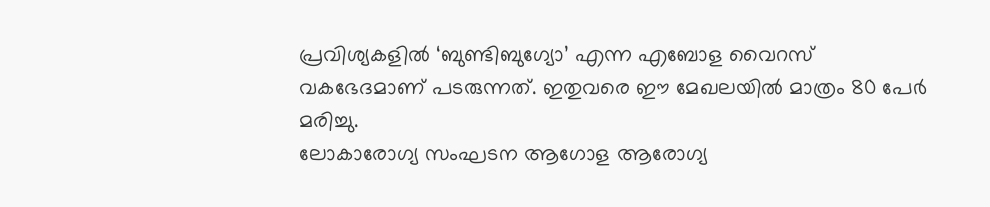പ്രവിശ്യകളിൽ ‘ബുണ്ടിബുഗ്യോ’ എന്ന എബോള വൈറസ് വകഭേദമാണ് പടരുന്നത്. ഇതുവരെ ഈ മേഖലയിൽ മാത്രം 80 പേർ മരിച്ചു.
ലോകാരോഗ്യ സംഘടന ആഗോള ആരോഗ്യ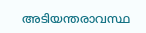അടിയന്തരാവസ്ഥ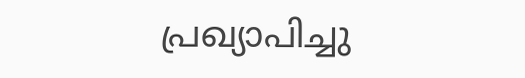പ്രഖ്യാപിച്ചു